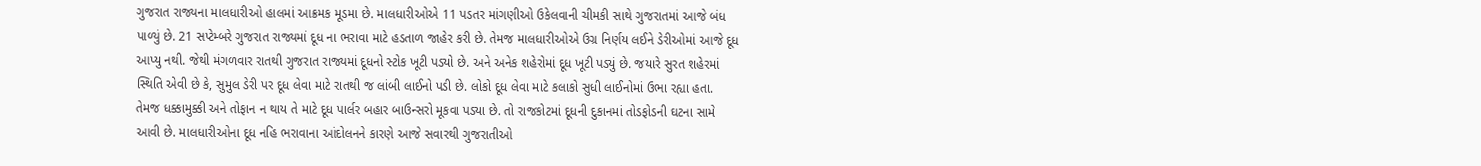ગુજરાત રાજ્યના માલધારીઓ હાલમાં આક્રમક મૂડમા છે. માલધારીઓએ 11 પડતર માંગણીઓ ઉકેલવાની ચીમકી સાથે ગુજરાતમાં આજે બંધ પાળ્યું છે. 21 સપ્ટેમ્બરે ગુજરાત રાજ્યમાં દૂધ ના ભરાવા માટે હડતાળ જાહેર કરી છે. તેમજ માલધારીઓએ ઉગ્ર નિર્ણય લઈને ડેરીઓમાં આજે દૂધ આપ્યુ નથી. જેથી મંગળવાર રાતથી ગુજરાત રાજ્યમાં દૂધનો સ્ટોક ખૂટી પડ્યો છે. અને અનેક શહેરોમાં દૂધ ખૂટી પડ્યું છે. જયારે સુરત શહેરમાં સ્થિતિ એવી છે કે, સુમુલ ડેરી પર દૂધ લેવા માટે રાતથી જ લાંબી લાઈનો પડી છે. લોકો દૂધ લેવા માટે કલાકો સુધી લાઈનોમાં ઉભા રહ્યા હતા. તેમજ ધક્કામુક્કી અને તોફાન ન થાય તે માટે દૂધ પાર્લર બહાર બાઉન્સરો મૂકવા પડ્યા છે. તો રાજકોટમાં દૂધની દુકાનમાં તોડફોડની ઘટના સામે આવી છે. માલધારીઓના દૂધ નહિ ભરાવાના આંદોલનને કારણે આજે સવારથી ગુજરાતીઓ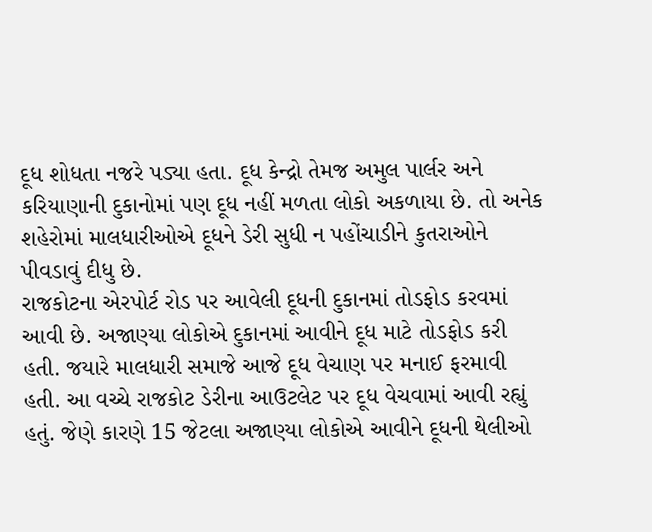દૂધ શોધતા નજરે પડ્યા હતા. દૂધ કેન્દ્રો તેમજ અમુલ પાર્લર અને કરિયાણાની દુકાનોમાં પણ દૂધ નહીં મળતા લોકો અકળાયા છે. તો અનેક શહેરોમાં માલધારીઓએ દૂધને ડેરી સુધી ન પહોંચાડીને કુતરાઓને પીવડાવું દીધુ છે.
રાજકોટના એરપોર્ટ રોડ પર આવેલી દૂધની દુકાનમાં તોડફોડ કરવમાં આવી છે. અજાણ્યા લોકોએ દુકાનમાં આવીને દૂધ માટે તોડફોડ કરી હતી. જયારે માલધારી સમાજે આજે દૂધ વેચાણ પર મનાઈ ફરમાવી હતી. આ વચ્ચે રાજકોટ ડેરીના આઉટલેટ પર દૂધ વેચવામાં આવી રહ્યું હતું. જેણે કારણે 15 જેટલા અજાણ્યા લોકોએ આવીને દૂધની થેલીઓ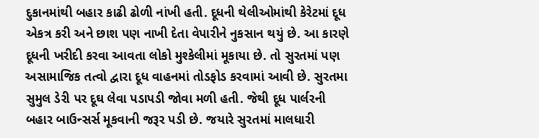દુકાનમાંથી બહાર કાઢી ઢોળી નાંખી હતી. દૂધની થેલીઓમાંથી કેરેટમાં દૂધ એકત્ર કરી અને છાશ પણ નાખી દેતા વેપારીને નુકસાન થયું છે. આ કારણે દૂધની ખરીદી કરવા આવતા લોકો મુશ્કેલીમાં મૂકાયા છે. તો સુરતમાં પણ અસામાજિક તત્વો દ્વારા દૂધ વાહનમાં તોડફોડ કરવામાં આવી છે. સુરતમા સુમુલ ડેરી પર દૂઘ લેવા પડાપડી જોવા મળી હતી. જેથી દૂધ પાર્લરની બહાર બાઉન્સર્સ મૂકવાની જરૂર પડી છે. જયારે સુરતમાં માલધારી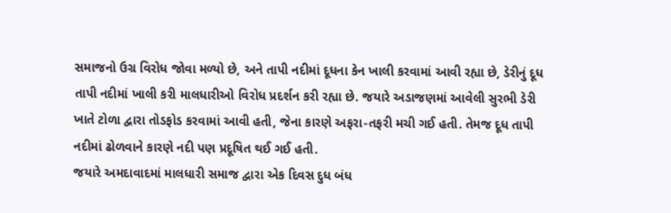સમાજનો ઉગ્ર વિરોધ જોવા મળ્યો છે, અને તાપી નદીમાં દૂધના કેન ખાલી કરવામાં આવી રહ્યા છે, ડેરીનું દૂધ તાપી નદીમાં ખાલી કરી માલધારીઓ વિરોધ પ્રદર્શન કરી રહ્યા છે. જયારે અડાજણમાં આવેલી સુરભી ડેરી ખાતે ટોળા દ્વારા તોડફોડ કરવામાં આવી હતી, જેના કારણે અફરા-તફરી મચી ગઈ હતી. તેમજ દૂધ તાપી નદીમાં ઢોળવાને કારણે નદી પણ પ્રદૂષિત થઈ ગઈ હતી.
જયારે અમદાવાદમાં માલધારી સમાજ દ્વારા એક દિવસ દુધ બંધ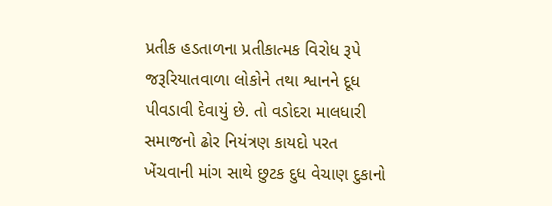પ્રતીક હડતાળના પ્રતીકાત્મક વિરોધ રૂપે જરૂરિયાતવાળા લોકોને તથા શ્વાનને દૂધ પીવડાવી દેવાયું છે. તો વડોદરા માલધારી સમાજનો ઢોર નિયંત્રણ કાયદો પરત ખેંચવાની માંગ સાથે છુટક દુધ વેચાણ દુકાનો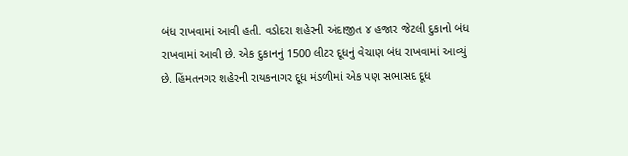બંધ રાખવામાં આવી હતી. વડોદરા શહેરની અંદાજીત ૪ હજાર જેટલી દુકાનો બંધ રાખવામાં આવી છે. એક દુકાનનું 1500 લીટર દૂધનું વેચાણ બંધ રાખવામાં આવ્યું છે. હિંમતનગર શહેરની રાયકનાગર દૂધ મંડળીમાં એક પણ સભાસદ દૂધ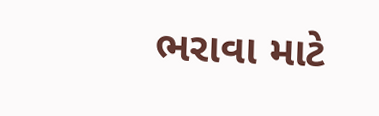ભરાવા માટે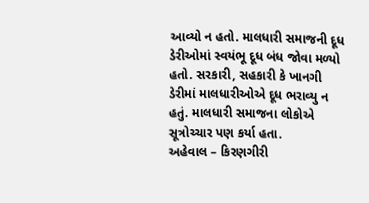આવ્યો ન હતો. માલધારી સમાજની દૂધ ડેરીઓમાં સ્વયંભૂ દૂધ બંધ જોવા મળ્યો હતો. સરકારી, સહકારી કે ખાનગી ડેરીમાં માલધારીઓએ દૂધ ભરાવ્યુ ન હતું. માલધારી સમાજના લોકોએ સૂત્રોચ્ચાર પણ કર્યા હતા.
અહેવાલ – કિરણગીરી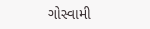ગોસ્વામી